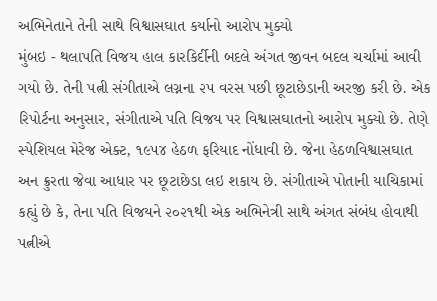અભિનેતાને તેની સાથે વિશ્વાસઘાત કર્યાનો આરોપ મુક્યો
મુંબઇ - થલાપતિ વિજય હાલ કારકિર્દીની બદલે અંગત જીવન બદલ ચર્ચામાં આવી ગયો છે. તેની પત્ની સંગીતાએ લગ્નના ૨૫ વરસ પછી છૂટાછેડાની અરજી કરી છે. એક રિપોર્ટના અનુસાર, સંગીતાએ પતિ વિજય પર વિશ્વાસઘાતનો આરોપ મુક્યો છે. તેણે સ્પેશિયલ મેરેજ એક્ટ, ૧૯૫૪ હેઠળ ફરિયાદ નોંધાવી છે. જેના હેઠળવિશ્વાસઘાત અન ક્રુરતા જેવા આધાર પર છૂટાછેડા લઇ શકાય છે. સંગીતાએ પોતાની યાચિકામાં કહ્યું છે કે, તેના પતિ વિજયને ૨૦૨૧થી એક અભિનેત્રી સાથે અંગત સંબંધ હોવાથી પત્નીએ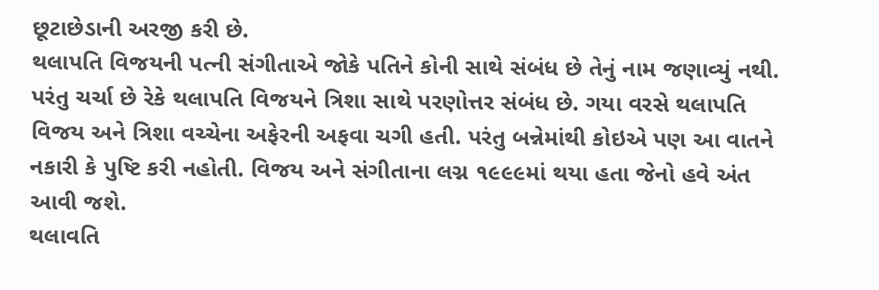છૂટાછેડાની અરજી કરી છે.
થલાપતિ વિજયની પત્ની સંગીતાએ જોકે પતિને કોની સાથે સંબંધ છે તેનું નામ જણાવ્યું નથી. પરંતુ ચર્ચા છે રેકે થલાપતિ વિજયને ત્રિશા સાથે પરણોત્તર સંબંધ છે. ગયા વરસે થલાપતિ વિજય અને ત્રિશા વચ્ચેના અફેરની અફવા ચગી હતી. પરંતુ બન્નેમાંથી કોઇએ પણ આ વાતને નકારી કે પુષ્ટિ કરી નહોતી. વિજય અને સંગીતાના લગ્ન ૧૯૯૯માં થયા હતા જેનો હવે અંત આવી જશે.
થલાવતિ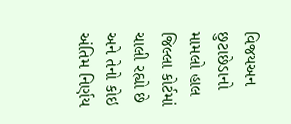વિજયઅન છુટાછેડાનો મામલો હાલ જિલ્લા કોર્ટમાં ચાલી રહ્યો છે અને તેનો કોઇ અંતિમ નિર્ણય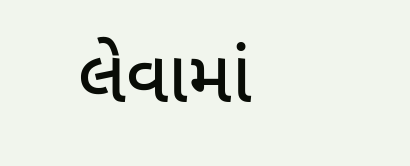લેવામાં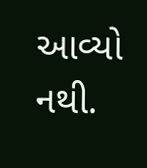આવ્યો નથી.